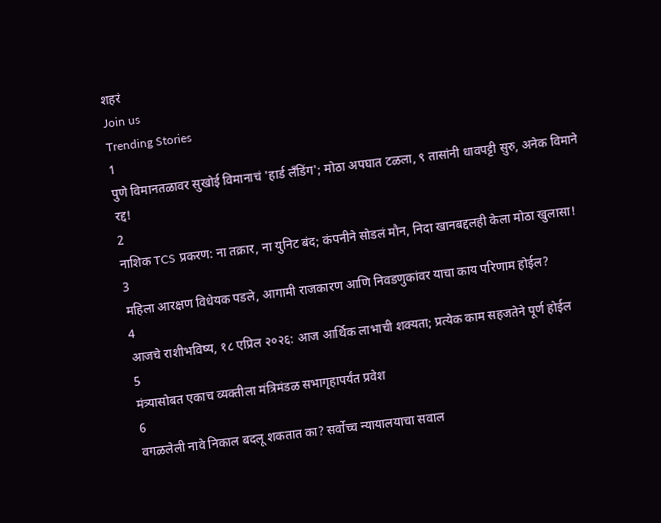शहरं
Join us
Trending Stories
1
पुणे विमानतळावर सुखोई विमानाचं 'हार्ड लँडिंग'; मोठा अपघात टळला, ९ तासांनी धावपट्टी सुरु, अनेक विमाने रद्द!
2
नाशिक TCS प्रकरण: ना तक्रार, ना युनिट बंद; कंपनीने सोडलं मौन, निदा खानबद्दलही केला मोठा खुलासा!
3
महिला आरक्षण विधेयक पडले, आगामी राजकारण आणि निवडणुकांवर याचा काय परिणाम होईल?
4
आजचे राशीभविष्य, १८ एप्रिल २०२६: आज आर्थिक लाभाची शक्यता; प्रत्येक काम सहजतेने पूर्ण होईल
5
मंत्र्यासोबत एकाच व्यक्तीला मंत्रिमंडळ सभागृहापर्यंत प्रवेश
6
वगळलेली नावे निकाल बदलू शकतात का? सर्वोच्च न्यायालयाचा सवाल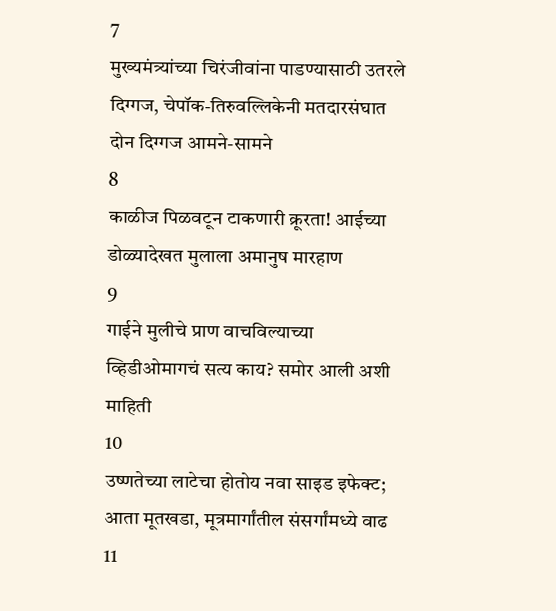7
मुख्यमंत्र्यांच्या चिरंजीवांना पाडण्यासाठी उतरले दिग्गज, चेपॉक-तिरुवल्लिकेनी मतदारसंघात दोन दिग्गज आमने-सामने
8
काळीज पिळवटून टाकणारी क्रूरता! आईच्या डोळ्यादेखत मुलाला अमानुष मारहाण
9
गाईने मुलीचे प्राण वाचविल्याच्या व्हिडीओमागचं सत्य काय? समोर आली अशी माहिती
10
उष्णतेच्या लाटेचा होतोय नवा साइड इफेक्ट; आता मूतखडा, मूत्रमार्गांतील संसर्गांमध्ये वाढ
11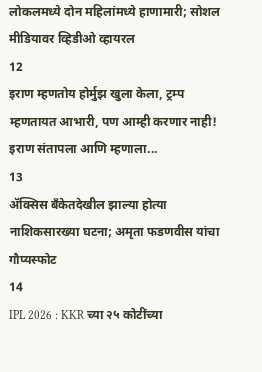लोकलमध्ये दोन महिलांमध्ये हाणामारी; सोशल मीडियावर व्हिडीओ व्हायरल
12
इराण म्हणतोय होर्मुझ खुला केला, ट्रम्प म्हणतायत आभारी, पण आम्ही करणार नाही! इराण संतापला आणि म्हणाला...
13
ॲक्सिस बँकेतदेखील झाल्या होत्या नाशिकसारख्या घटना; अमृता फडणवीस यांचा गौप्यस्फोट
14
IPL 2026 : KKR च्या २५ कोटींच्या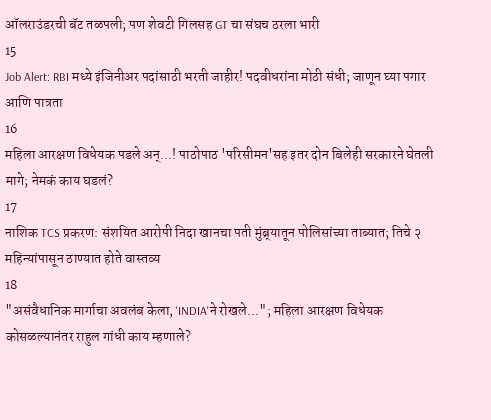ऑलराउंडरची बॅट तळपली; पण शेवटी गिलसह GT चा संघच ठरला भारी
15
Job Alert: RBI मध्ये इंजिनीअर पदांसाठी भरती जाहीर! पदवीधरांना मोठी संधी; जाणून घ्या पगार आणि पात्रता
16
महिला आरक्षण विधेयक पडले अन्...! पाठोपाठ 'परिसीमन'सह इतर दोन बिलेही सरकारने घेतली मागे; नेमकं काय घडलं?
17
नाशिक TCS प्रकरण: संशयित आरोपी निदा खानचा पती मुंब्र्यातून पोलिसांच्या ताब्यात; तिचे २ महिन्यांपासून ठाण्यात होते वास्तव्य
18
"असंवैधानिक मार्गाचा अवलंब केला, 'INDIA'ने रोखले..."; महिला आरक्षण विधेयक कोसळल्यानंतर राहुल गांधी काय म्हणाले?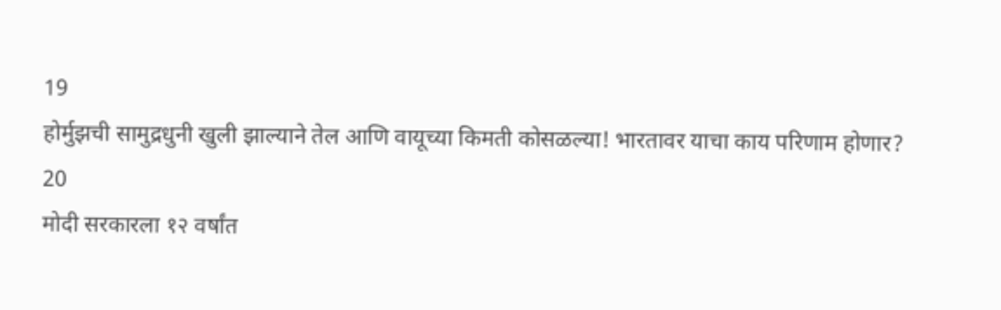19
होर्मुझची सामुद्रधुनी खुली झाल्याने तेल आणि वायूच्या किमती कोसळल्या! भारतावर याचा काय परिणाम होणार?
20
मोदी सरकारला १२ वर्षांत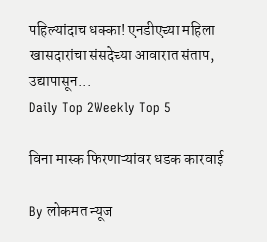पहिल्यांदाच धक्का! एनडीएच्या महिला खासदारांचा संसदेच्या आवारात संताप, उद्यापासून...
Daily Top 2Weekly Top 5

विना मास्क फिरणाऱ्यांवर धडक कारवाई

By लोकमत न्यूज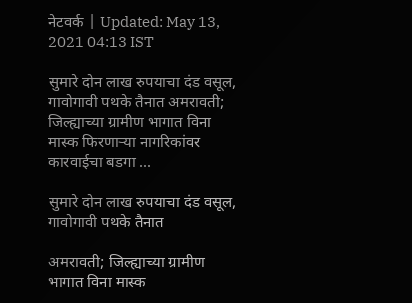नेटवर्क | Updated: May 13, 2021 04:13 IST

सुमारे दोन लाख रुपयाचा दंड वसूल, गावोगावी पथके तैनात अमरावती; जिल्ह्याच्या ग्रामीण भागात विना मास्क फिरणाऱ्या नागरिकांवर कारवाईचा बडगा ...

सुमारे दोन लाख रुपयाचा दंड वसूल, गावोगावी पथके तैनात

अमरावती; जिल्ह्याच्या ग्रामीण भागात विना मास्क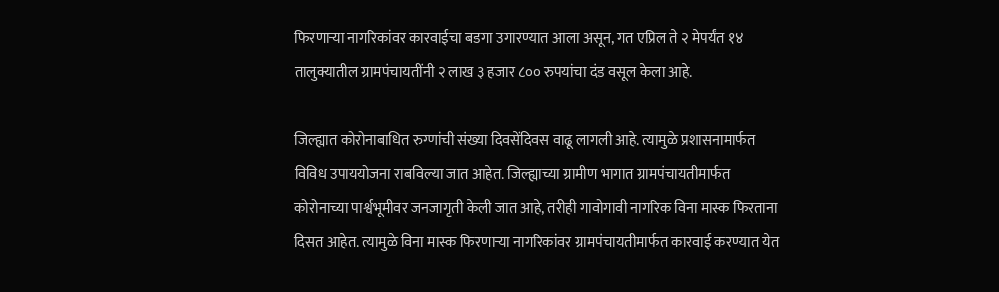फिरणाऱ्या नागरिकांवर कारवाईचा बडगा उगारण्यात आला असून, गत एप्रिल ते २ मेपर्यंत १४ तालुक्यातील ग्रामपंचायतींनी २ लाख ३ हजार ८०० रुपयांचा दंड वसूल केला आहे.

जिल्ह्यात कोरोनाबाधित रुग्णांची संख्या दिवसेंदिवस वाढू लागली आहे. त्यामुळे प्रशासनामार्फत विविध उपाययोजना राबविल्या जात आहेत. जिल्ह्याच्या ग्रामीण भागात ग्रामपंचायतीमार्फत कोरोनाच्या पार्श्वभूमीवर जनजागृती केली जात आहे, तरीही गावोगावी नागरिक विना मास्क फिरताना दिसत आहेत. त्यामुळे विना मास्क फिरणाऱ्या नागरिकांवर ग्रामपंचायतीमार्फत कारवाई करण्यात येत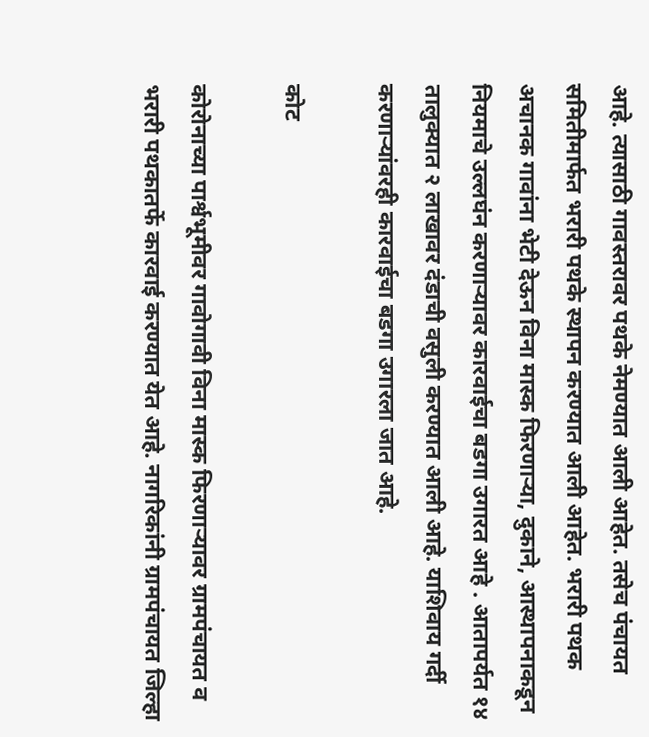आहे. त्यासाठी गावस्तरावर पथके नेमण्यात आली आहेत. तसेच पंचायत समितीमार्फत भरारी पथके स्थापन करण्यात आली आहेत. भरारी पथक अचानक गावांना भेटी देऊन विना मास्क फिरणाऱ्या, दुकाने, आस्थापनाकडून नियमाचे उल्लघंन करणाऱ्यावर कारवाईचा बडगा उगारत आहे . आतापर्यत १४ तालुक्यात २ लाखावर दंडाची वसुली करण्यात आली आहे. याशिवाय गर्दी करणाऱ्यांवरही कारवाईचा बडगा उगारला जात आहे.

कोट

कोरोनाच्या पार्श्वभूमीवर गावोगावी विना मास्क फिरणाऱ्यावर ग्रामपंचायत व भरारी पथकातर्फे कारवाई करण्यात येत आहे. नागरिकांनी ग्रामपंचायत जिल्हा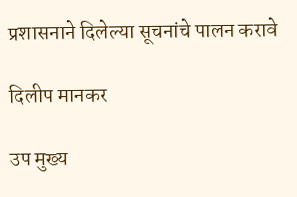प्रशासनाने दिलेल्या सूचनांचे पालन करावे

दिलीप मानकर

उप मुख्य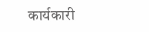कार्यकारी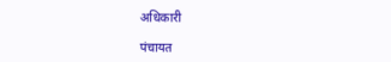अधिकारी

पंचायत